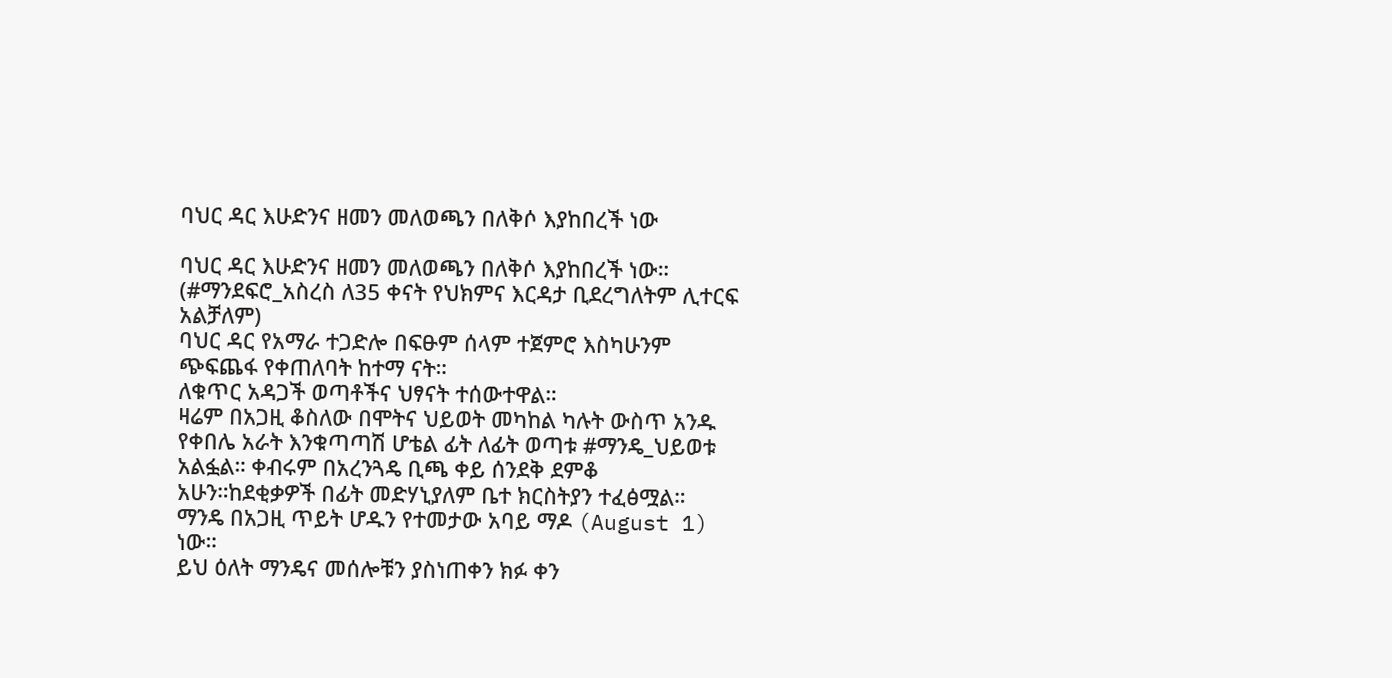ባህር ዳር እሁድንና ዘመን መለወጫን በለቅሶ እያከበረች ነው

ባህር ዳር እሁድንና ዘመን መለወጫን በለቅሶ እያከበረች ነው። (#ማንደፍሮ_አስረስ ለ35 ቀናት የህክምና እርዳታ ቢደረግለትም ሊተርፍ አልቻለም)
ባህር ዳር የአማራ ተጋድሎ በፍፁም ሰላም ተጀምሮ እስካሁንም ጭፍጨፋ የቀጠለባት ከተማ ናት።
ለቁጥር አዳጋች ወጣቶችና ህፃናት ተሰውተዋል።
ዛሬም በአጋዚ ቆስለው በሞትና ህይወት መካከል ካሉት ውስጥ አንዱ የቀበሌ አራት እንቁጣጣሽ ሆቴል ፊት ለፊት ወጣቱ #ማንዴ_ህይወቱ አልፏል። ቀብሩም በአረንጓዴ ቢጫ ቀይ ሰንደቅ ደምቆ አሁን።ከደቂቃዎች በፊት መድሃኒያለም ቤተ ክርስትያን ተፈፅሟል።
ማንዴ በአጋዚ ጥይት ሆዱን የተመታው አባይ ማዶ (August 1) ነው።
ይህ ዕለት ማንዴና መሰሎቹን ያስነጠቀን ክፉ ቀን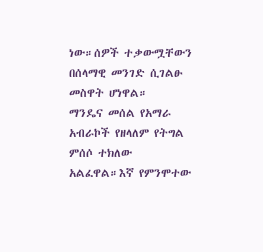ነው።ሰዎች ተቃውሟቸውን በሰላማዊ መንገድ ሲገልፁ መስዋት ሆነዋል።
ማንዴና መሰል የአማራ አብራኮች የዘላለም የትግል ምሰሶ ተክለው አልፈዋል።እኛ የምንሞተው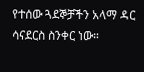የተሰው ጓደኞቻችን አላማ ዳር ሳናደርስ ስንቀር ነው።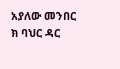አያለው መንበር ክ ባህር ዳር